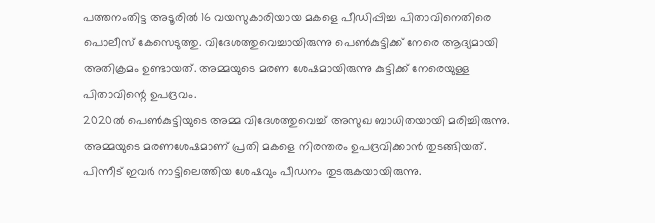പത്തനംതിട്ട അടൂരിൽ 16 വയസുകാരിയായ മകളെ പീഡിപ്പിച്ച പിതാവിനെതിരെ പൊലീസ് കേസെടുത്തു. വിദേശത്തുവെച്ചായിരുന്നു പെൺകുട്ടിക്ക് നേരെ ആദ്യമായി അതിക്രമം ഉണ്ടായത്. അമ്മയുടെ മരണ ശേഷമായിരുന്നു കുട്ടിക്ക് നേരെയുള്ള പിതാവിന്റെ ഉപദ്രവം.
2020ൽ പെൺകുട്ടിയുടെ അമ്മ വിദേശത്തുവെച്ച് അസുഖ ബാധിതയായി മരിച്ചിരുന്നു. അമ്മയുടെ മരണശേഷമാണ് പ്രതി മകളെ നിരന്തരം ഉപദ്രവിക്കാൻ തുടങ്ങിയത്. പിന്നീട് ഇവർ നാട്ടിലെത്തിയ ശേഷവും പീഡനം തുടരുകയായിരുന്നു.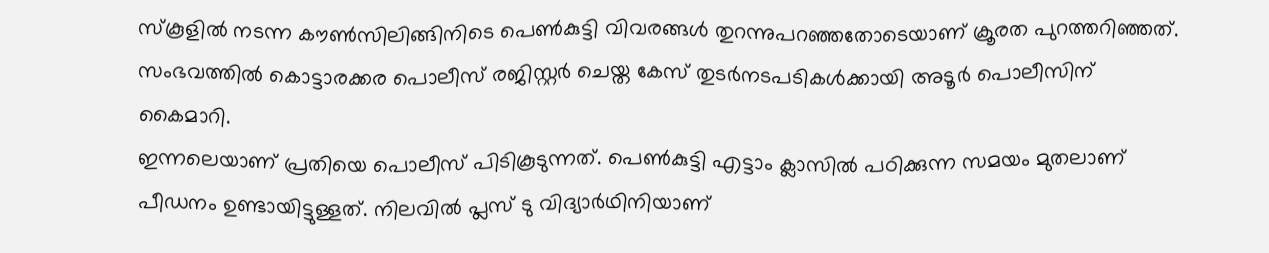സ്കൂളിൽ നടന്ന കൗൺസിലിങ്ങിനിടെ പെൺകുട്ടി വിവരങ്ങൾ തുറന്നുപറഞ്ഞതോടെയാണ് ക്രൂരത പുറത്തറിഞ്ഞത്. സംഭവത്തിൽ കൊട്ടാരക്കര പൊലീസ് രജിസ്റ്റർ ചെയ്ത കേസ് തുടർനടപടികൾക്കായി അടൂർ പൊലീസിന് കൈമാറി.
ഇന്നലെയാണ് പ്രതിയെ പൊലീസ് പിടികൂടുന്നത്. പെൺകുട്ടി എട്ടാം ക്ലാസിൽ പഠിക്കുന്ന സമയം മുതലാണ് പീഡനം ഉണ്ടായിട്ടുള്ളത്. നിലവിൽ പ്ലസ് ടു വിദ്യാർഥിനിയാണ്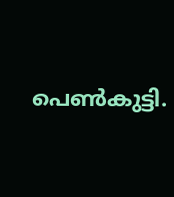പെൺകുട്ടി.